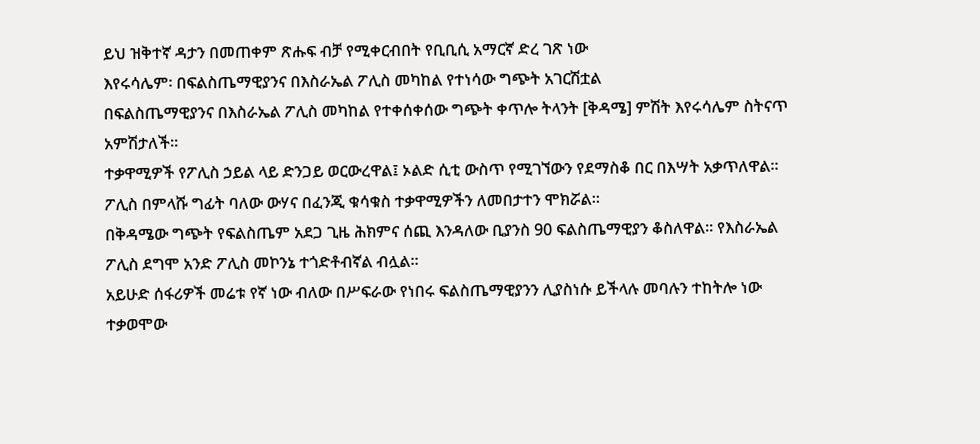ይህ ዝቅተኛ ዳታን በመጠቀም ጽሑፍ ብቻ የሚቀርብበት የቢቢሲ አማርኛ ድረ ገጽ ነው
እየሩሳሌም፡ በፍልስጤማዊያንና በእስራኤል ፖሊስ መካከል የተነሳው ግጭት አገርሽቷል
በፍልስጤማዊያንና በእስራኤል ፖሊስ መካከል የተቀሰቀሰው ግጭት ቀጥሎ ትላንት [ቅዳሜ] ምሽት እየሩሳሌም ስትናጥ አምሽታለች።
ተቃዋሚዎች የፖሊስ ኃይል ላይ ድንጋይ ወርውረዋል፤ ኦልድ ሲቲ ውስጥ የሚገኘውን የደማስቆ በር በእሣት አቃጥለዋል።
ፖሊስ በምላሹ ግፊት ባለው ውሃና በፈንጂ ቁሳቁስ ተቃዋሚዎችን ለመበታተን ሞክሯል።
በቅዳሜው ግጭት የፍልስጤም አደጋ ጊዜ ሕክምና ሰጪ እንዳለው ቢያንስ 90 ፍልስጤማዊያን ቆስለዋል። የእስራኤል ፖሊስ ደግሞ አንድ ፖሊስ መኮንኔ ተጎድቶብኛል ብሏል።
አይሁድ ሰፋሪዎች መሬቱ የኛ ነው ብለው በሥፍራው የነበሩ ፍልስጤማዊያንን ሊያስነሱ ይችላሉ መባሉን ተከትሎ ነው ተቃወሞው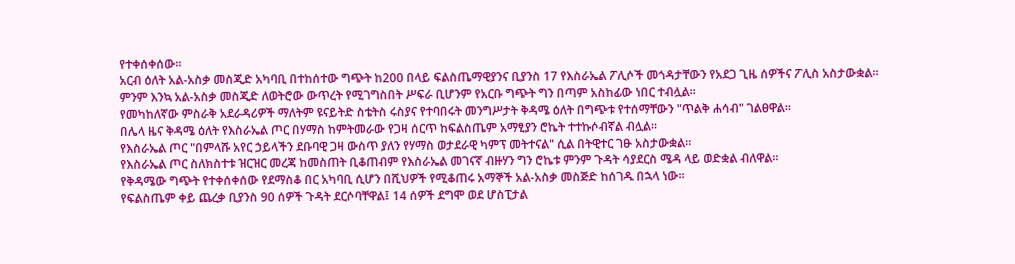የተቀሰቀሰው።
አርብ ዕለት አል-አስቃ መስጂድ አካባቢ በተከሰተው ግጭት ከ200 በላይ ፍልስጤማዊያንና ቢያንስ 17 የእስራኤል ፖሊሶች መጎዳታቸውን የአደጋ ጊዜ ሰዎችና ፖሊስ አስታውቋል።
ምንም እንኳ አል-አስቃ መስጂድ ለወትሮው ውጥረት የሚገግስበት ሥፍራ ቢሆንም የአርቡ ግጭት ግን በጣም አስከፊው ነበር ተብሏል።
የመካከለኛው ምስራቅ አደራዳሪዎች ማለትም ዩናይትድ ስቴትስ ሩስያና የተባበሩት መንግሥታት ቅዳሜ ዕለት በግጭቱ የተሰማቸውን "ጥልቅ ሐሳብ" ገልፀዋል።
በሌላ ዜና ቅዳሜ ዕለት የእስራኤል ጦር በሃማስ ከምትመራው የጋዛ ሰርጥ ከፍልስጤም አማፂያን ሮኬት ተተኩሶብኛል ብሏል።
የእስራኤል ጦር "በምላሹ አየር ኃይላችን ደቡባዊ ጋዛ ውስጥ ያለን የሃማስ ወታደራዊ ካምፕ መትተናል" ሲል በትዊተር ገፁ አስታውቋል።
የእስራኤል ጦር ስለክስተቱ ዝርዝር መረጃ ከመስጠት ቢቆጠብም የእስራኤል መገናኛ ብዙሃን ግን ሮኬቱ ምንም ጉዳት ሳያደርስ ሜዳ ላይ ወድቋል ብለዋል።
የቅዳሜው ግጭት የተቀሰቀሰው የደማስቆ በር አካባቢ ሲሆን በሺህዎች የሚቆጠሩ አማኞች አል-አስቃ መስጅድ ከሰገዱ በኋላ ነው።
የፍልስጤም ቀይ ጨረቃ ቢያንስ 90 ሰዎች ጉዳት ደርሶባቸዋል፤ 14 ሰዎች ደግሞ ወደ ሆስፒታል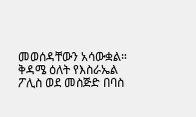መወሰዳቸውን አሳውቋል።
ቅዳሜ ዕለት የእስራኤል ፖሊስ ወደ መስጅድ በባስ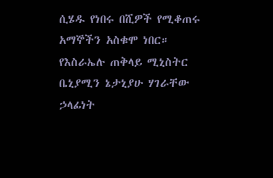ሲሄዱ የነበሩ በሺዎች የሚቆጠሩ አማኞችን አስቁሞ ነበር።
የእስራኤሉ ጠቅላይ ሚኒስትር ቤኒያሚን ኔታኒያሁ ሃገራቸው ኃላፊነት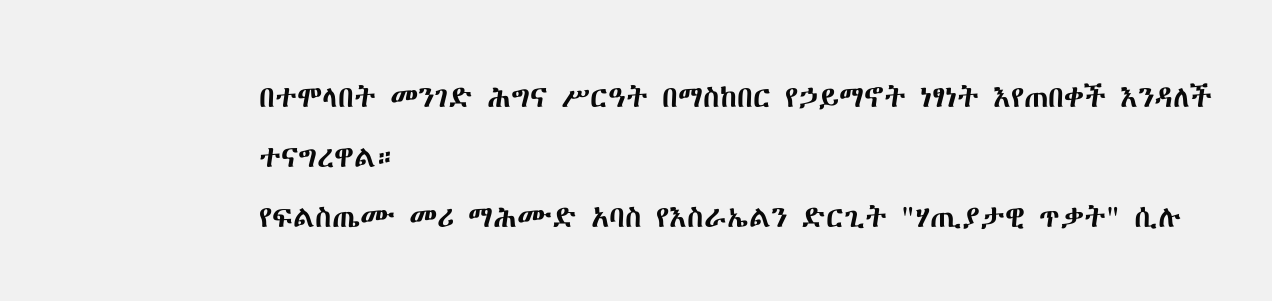በተሞላበት መንገድ ሕግና ሥርዓት በማስከበር የኃይማኖት ነፃነት እየጠበቀች እንዳለች ተናግረዋል።
የፍልስጤሙ መሪ ማሕሙድ አባስ የእስራኤልን ድርጊት "ሃጢያታዊ ጥቃት" ሲሉ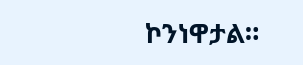ኮንነዋታል።